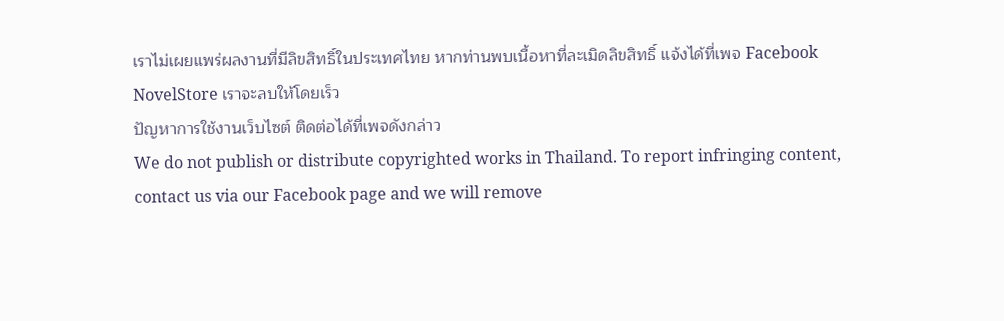เราไม่เผยแพร่ผลงานที่มีลิขสิทธิ์ในประเทศไทย หากท่านพบเนื้อหาที่ละเมิดลิขสิทธิ์ แจ้งได้ที่เพจ Facebook NovelStore เราจะลบให้โดยเร็ว
ปัญหาการใช้งานเว็บไซต์ ติดต่อได้ที่เพจดังกล่าว
We do not publish or distribute copyrighted works in Thailand. To report infringing content, contact us via our Facebook page and we will remove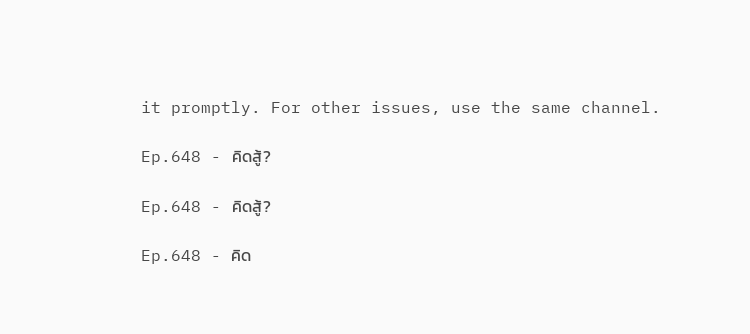it promptly. For other issues, use the same channel.

Ep.648 - คิดสู้?

Ep.648 - คิดสู้?

Ep.648 - คิด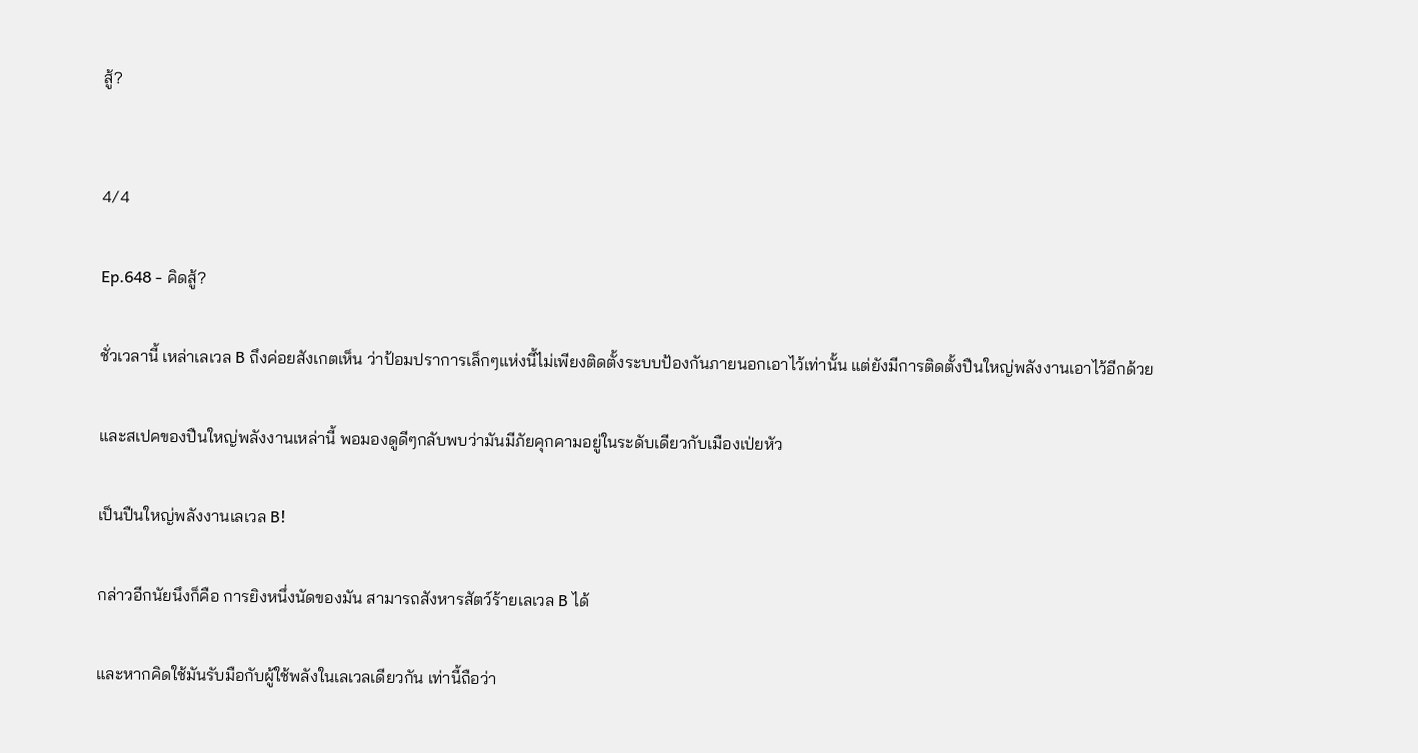สู้?


4/4

Ep.648 - คิดสู้?

ชั่วเวลานี้ เหล่าเลเวล B ถึงค่อยสังเกตเห็น ว่าป้อมปราการเล็กๆแห่งนี้ไม่เพียงติดตั้งระบบป้องกันภายนอกเอาไว้เท่านั้น แต่ยังมีการติดตั้งปืนใหญ่พลังงานเอาไว้อีกด้วย

และสเปคของปืนใหญ่พลังงานเหล่านี้ พอมองดูดีๆกลับพบว่ามันมีภัยคุกคามอยู่ในระดับเดียวกับเมืองเป่ยหัว

เป็นปืนใหญ่พลังงานเลเวล B!

กล่าวอีกนัยนึงก็คือ การยิงหนึ่งนัดของมัน สามารถสังหารสัตว์ร้ายเลเวล B ได้

และหากคิดใช้มันรับมือกับผู้ใช้พลังในเลเวลเดียวกัน เท่านี้ถือว่า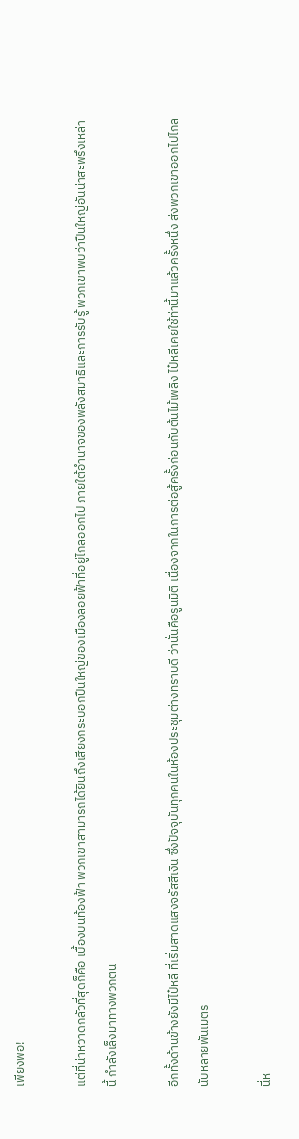เพียงพอ!

แต่ที่น่าหวาดกลัวที่สุดก็คือ เบื้องบนท้องฟ้า พวกเขาสามารถได้ยินถึงเสียงกระบอกปืนใหญ่ของเมืองลอยฟ้าที่อยู่ไกลออกไป ภายใต้อำนาจของพลังสมาธิและการรับรู้ พวกเขาพบว่าปืนใหญ่อันน่าสะพรึงเหล่านี้ กำลังเล็งมาทางพวกตน

อีกทั้งด้านข้างยังมีไป๋หลี ที่เริ่มสาดแสงจรัสสีเงิน ซึ่งปัจจุบันทุกคนในห้องประชุมต่างทราบดี ว่านั่นคือรูนมิติ เนื่องจากในการต่อสู้ครั้งก่อนกับต้นไม้เพลิง ไป๋หลีเคยใช้ท่านี้มาแล้วครั้งหนึ่ง ส่งพวกเขาออกไปไกลนับหลายพันเมตร

นี่ห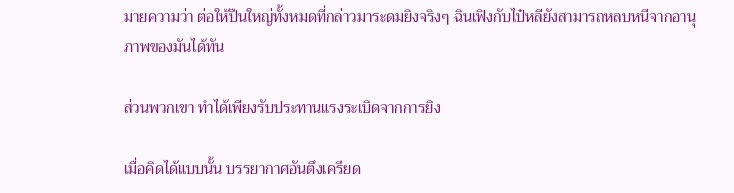มายความว่า ต่อให้ปืนใหญ่ทั้งหมดที่กล่าวมาระดมยิงจริงๆ ฉินเฟิงกับไป๋หลียังสามารถหลบหนีจากอานุภาพของมันได้ทัน

ส่วนพวกเขา ทำได้เพียงรับประทานแรงระเบิดจากการยิง

เมื่อคิดได้แบบนั้น บรรยากาศอันตึงเครียด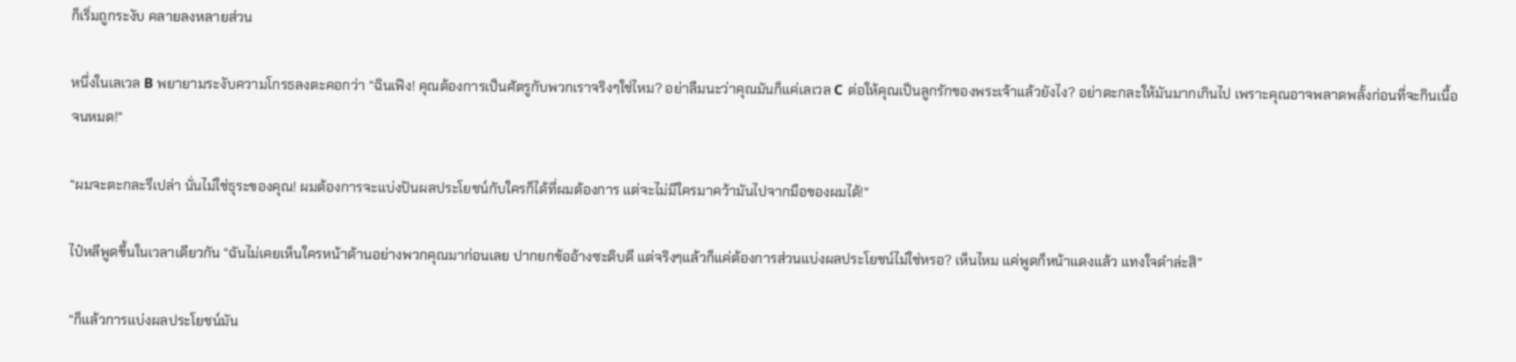ก็เริ่มถูกระงับ คลายลงหลายส่วน

หนึ่งในเลเวล B พยายามระงับความโกรธลงตะคอกว่า “ฉินเฟิง! คุณต้องการเป็นศัตรูกับพวกเราจริงๆใช่ไหม? อย่าลืมนะว่าคุณมันก็แค่เลเวล C ต่อให้คุณเป็นลูกรักของพระเจ้าแล้วยังไง? อย่าตะกละให้มันมากเกินไป เพราะคุณอาจพลาดพลั้งก่อนที่จะกินเนื้อจนหมด!”

“ผมจะตะกละรึเปล่า นั่นไม่ใช่ธุระของคุณ! ผมต้องการจะแบ่งปันผลประโยชน์กับใครก็ได้ที่ผมต้องการ แต่จะไม่มีใครมาคว้ามันไปจากมือของผมได้!”

ไป๋หลีพูดขึ้นในเวลาเดียวกัน “ฉันไม่เคยเห็นใครหน้าด้านอย่างพวกคุณมาก่อนเลย ปากยกข้ออ้างซะดิบดี แต่จริงๆแล้วก็แค่ต้องการส่วนแบ่งผลประโยชน์ไม่ใช่หรอ? เห็นไหม แค่พูดก็หน้าแดงแล้ว แทงใจดำล่ะสิ”

“ก็แล้วการแบ่งผลประโยชน์มัน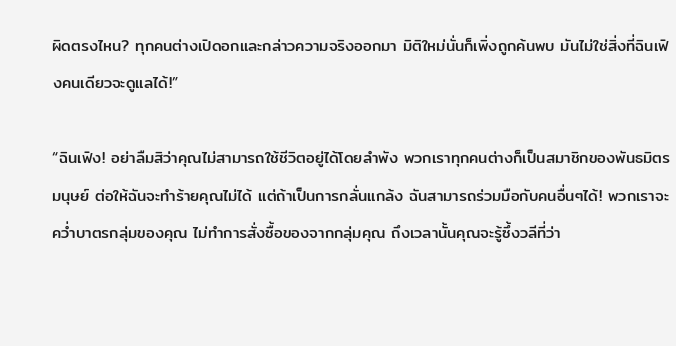ผิดตรงไหน? ทุกคนต่างเปิดอกและกล่าวความจริงออกมา มิติใหม่นั่นก็เพิ่งถูกค้นพบ มันไม่ใช่สิ่งที่ฉินเฟิงคนเดียวจะดูแลได้!”

“ฉินเฟิง! อย่าลืมสิว่าคุณไม่สามารถใช้ชีวิตอยู่ได้โดยลำพัง พวกเราทุกคนต่างก็เป็นสมาชิกของพันธมิตรมนุษย์ ต่อให้ฉันจะทำร้ายคุณไม่ได้ แต่ถ้าเป็นการกลั่นแกล้ง ฉันสามารถร่วมมือกับคนอื่นๆได้! พวกเราจะคว่ำบาตรกลุ่มของคุณ ไม่ทำการสั่งซื้อของจากกลุ่มคุณ ถึงเวลานั้นคุณจะรู้ซึ้งวลีที่ว่า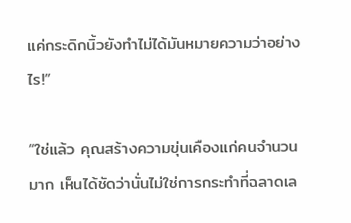แค่กระดิกนิ้วยังทำไม่ได้มันหมายความว่าอย่างไร!”

“ใช่แล้ว คุณสร้างความขุ่นเคืองแก่คนจำนวนมาก เห็นได้ชัดว่านั่นไม่ใช่การกระทำที่ฉลาดเล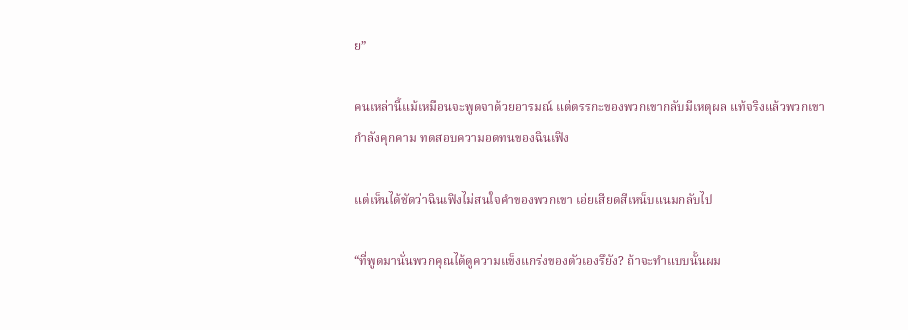ย”

คนเหล่านี้แม้เหมือนจะพูดจาด้วยอารมณ์ แต่ตรรกะของพวกเขากลับมีเหตุผล แท้จริงแล้วพวกเขากำลังคุกคาม ทดสอบความอดทนของฉินเฟิง

แต่เห็นได้ชัดว่าฉินเฟิงไม่สนใจคำของพวกเขา เอ่ยเสียดสีเหน็บแนมกลับไป

“ที่พูดมานั่นพวกคุณได้ดูความแข็งแกร่งของตัวเองรึยัง? ถ้าจะทำแบบนั้นผม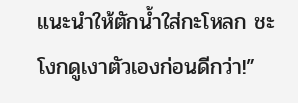แนะนำให้ตักน้ำใส่กะโหลก ชะโงกดูเงาตัวเองก่อนดีกว่า!”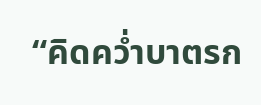“คิดคว่ำบาตรก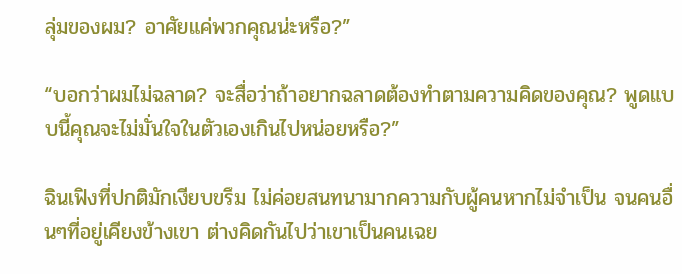ลุ่มของผม? อาศัยแค่พวกคุณน่ะหรือ?”

“บอกว่าผมไม่ฉลาด? จะสื่อว่าถ้าอยากฉลาดต้องทำตามความคิดของคุณ? พูดแบบนี้คุณจะไม่มั่นใจในตัวเองเกินไปหน่อยหรือ?”

ฉินเฟิงที่ปกติมักเงียบขรึม ไม่ค่อยสนทนามากความกับผู้คนหากไม่จำเป็น จนคนอื่นๆที่อยู่เคียงข้างเขา ต่างคิดกันไปว่าเขาเป็นคนเฉย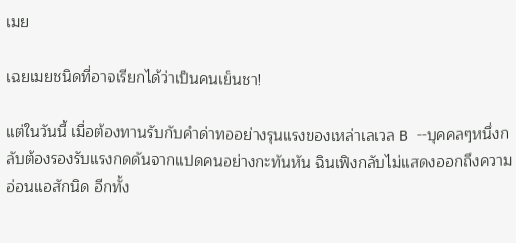เมย

เฉยเมยชนิดที่อาจเรียกได้ว่าเป็นคนเย็นชา!

แต่ในวันนี้ เมื่อต้องทานรับกับคำด่าทออย่างรุนแรงของเหล่าเลเวล B --บุคคลๆหนึ่งกลับต้องรองรับแรงกดดันจากแปดคนอย่างกะทันหัน ฉินเฟิงกลับไม่แสดงออกถึงความอ่อนแอสักนิด อีกทั้ง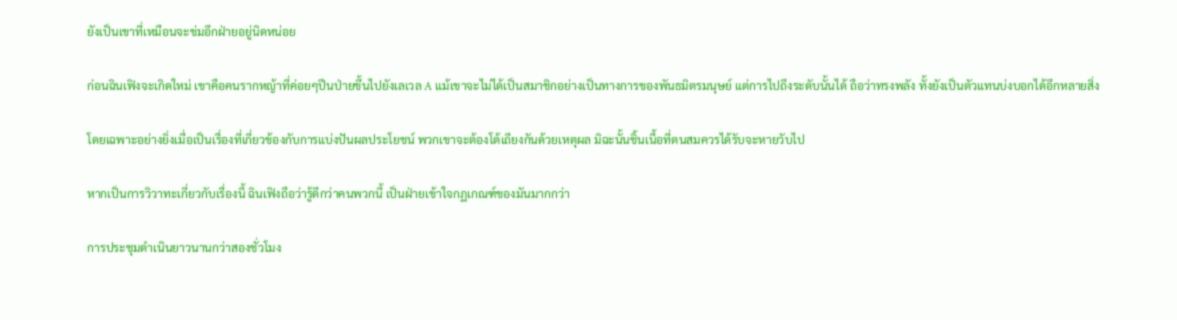ยังเป็นเขาที่เหมือนจะข่มอีกฝ่ายอยู่นิดหน่อย

ก่อนฉินเฟิงจะเกิดใหม่ เขาคือคนรากหญ้าที่ค่อยๆปีนป่ายขึ้นไปยังเลเวล A แม้เขาจะไม่ได้เป็นสมาชิกอย่างเป็นทางการของพันธมิตรมนุษย์ แต่การไปถึงระดับนั้นได้ ถือว่าทรงพลัง ทั้งยังเป็นตัวแทนบ่งบอกได้อีกหลายสิ่ง

โดยเฉพาะอย่างยิ่งเมื่อเป็นเรื่องที่เกี่ยวข้องกับการแบ่งปันผลประโยชน์ พวกเขาจะต้องโต้เถียงกันด้วยเหตุผล มิฉะนั้นชิ้นเนื้อที่ตนสมควรได้รับจะหายวับไป

หากเป็นการวิวาทะเกี่ยวกับเรื่องนี้ ฉินเฟิงถือว่ารู้ดีกว่าคนพวกนี้ เป็นฝ่ายเข้าใจกฏเกณฑ์ของมันมากกว่า

การประชุมดำเนินยาวนานกว่าสองชั่วโมง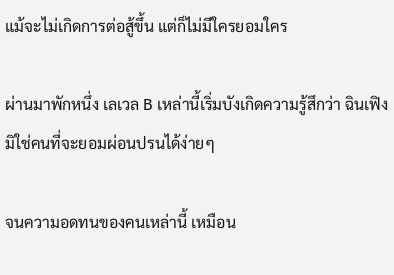แม้จะไม่เกิดการต่อสู้ขึ้น แต่ก็ไม่มีใครยอมใคร

ผ่านมาพักหนึ่ง เลเวล B เหล่านี้เริ่มบังเกิดความรู้สึกว่า ฉินเฟิงมิใช่คนที่จะยอมผ่อนปรนได้ง่ายๆ

จนความอดทนของคนเหล่านี้ เหมือน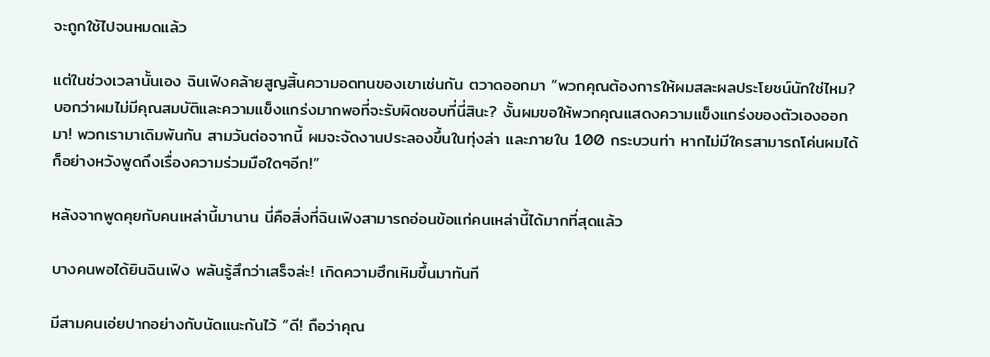จะถูกใช้ไปจนหมดแล้ว

แต่ในช่วงเวลานั้นเอง ฉินเฟิงคล้ายสูญสิ้นความอดทนของเขาเช่นกัน ตวาดออกมา “พวกคุณต้องการให้ผมสละผลประโยชน์นักใช่ไหม? บอกว่าผมไม่มีคุณสมบัติและความแข็งแกร่งมากพอที่จะรับผิดชอบที่นี่สินะ? งั้นผมขอให้พวกคุณแสดงความแข็งแกร่งของตัวเองออกมา! พวกเรามาเดิมพันกัน สามวันต่อจากนี้ ผมจะจัดงานประลองขึ้นในทุ่งล่า และภายใน 100 กระบวนท่า หากไม่มีใครสามารถโค่นผมได้ ก็อย่างหวังพูดถึงเรื่องความร่วมมือใดๆอีก!”

หลังจากพูดคุยกับคนเหล่านี้มานาน นี่คือสิ่งที่ฉินเฟิงสามารถอ่อนข้อแก่คนเหล่านี้ได้มากที่สุดแล้ว

บางคนพอได้ยินฉินเฟิง พลันรู้สึกว่าเสร็จล่ะ! เกิดความฮึกเหิมขึ้นมาทันที

มีสามคนเอ่ยปากอย่างกับนัดแนะกันไว้ “ดี! ถือว่าคุณ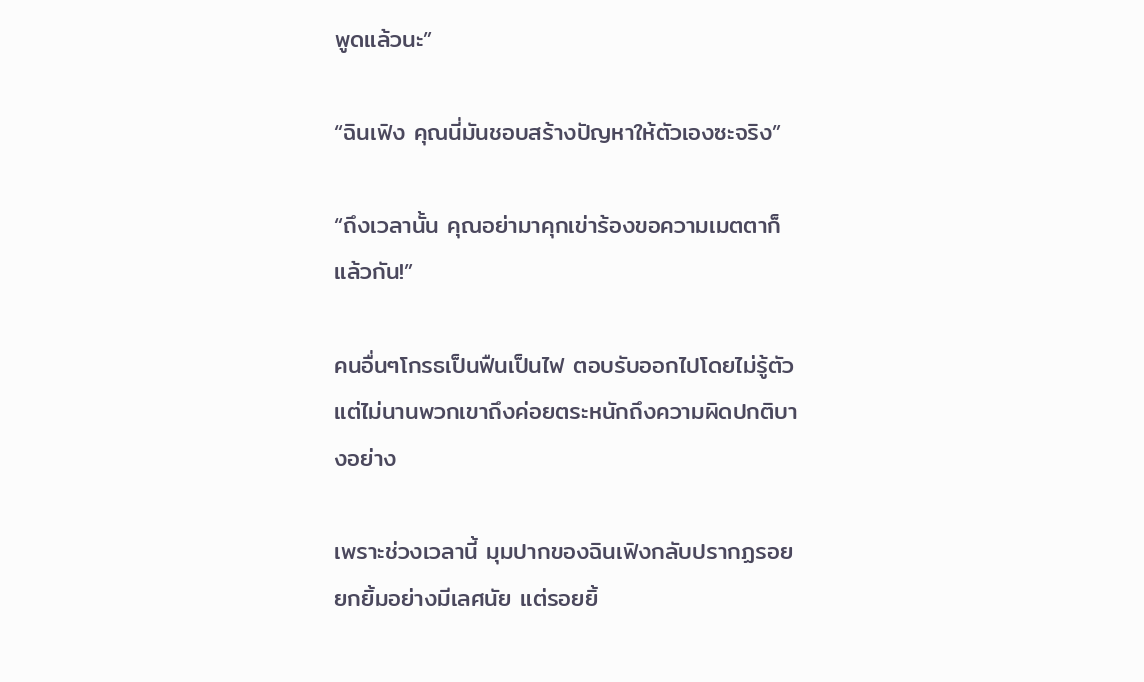พูดแล้วนะ”

“ฉินเฟิง คุณนี่มันชอบสร้างปัญหาให้ตัวเองซะจริง”

“ถึงเวลานั้น คุณอย่ามาคุกเข่าร้องขอความเมตตาก็แล้วกัน!”

คนอื่นๆโกรธเป็นฟืนเป็นไฟ ตอบรับออกไปโดยไม่รู้ตัว แต่ไม่นานพวกเขาถึงค่อยตระหนักถึงความผิดปกติบางอย่าง

เพราะช่วงเวลานี้ มุมปากของฉินเฟิงกลับปรากฏรอยยกยิ้มอย่างมีเลศนัย แต่รอยยิ้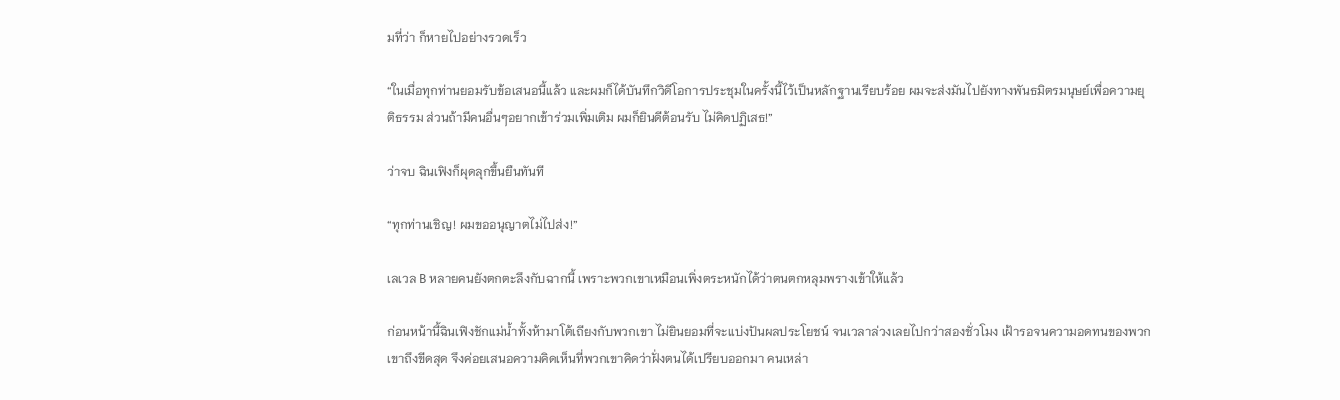มที่ว่า ก็หายไปอย่างรวดเร็ว

“ในเมื่อทุกท่านยอมรับข้อเสนอนี้แล้ว และผมก็ได้บันทึกวิดีโอการประชุมในครั้งนี้ไว้เป็นหลักฐานเรียบร้อย ผมจะส่งมันไปยังทางพันธมิตรมนุษย์เพื่อความยุติธรรม ส่วนถ้ามีคนอื่นๆอยากเข้าร่วมเพิ่มเติม ผมก็ยินดีต้อนรับ ไม่คิดปฏิเสธ!”

ว่าจบ ฉินเฟิงก็ผุดลุกขึ้นยืนทันที

“ทุกท่านเชิญ! ผมขออนุญาตไม่ไปส่ง!”

เลเวล B หลายคนยังตกตะลึงกับฉากนี้ เพราะพวกเขาเหมือนเพิ่งตระหนักได้ว่าตนตกหลุมพรางเข้าให้แล้ว

ก่อนหน้านี้ฉินเฟิงชักแม่น้ำทั้งห้ามาโต้เถียงกับพวกเขา ไม่ยินยอมที่จะแบ่งปันผลประโยชน์ จนเวลาล่วงเลยไปกว่าสองชั่วโมง เฝ้ารอจนความอดทนของพวกเขาถึงขีดสุด จึงค่อยเสนอความคิดเห็นที่พวกเขาคิดว่าฝั่งตนได้เปรียบออกมา คนเหล่า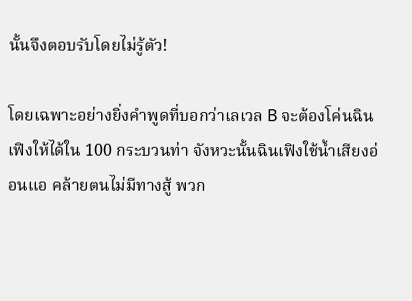นั้นจึงตอบรับโดยไม่รู้ตัว!

โดยเฉพาะอย่างยิ่งคำพูดที่บอกว่าเลเวล B จะต้องโค่นฉินเฟิงให้ได้ใน 100 กระบวนท่า จังหวะนั้นฉินเฟิงใช้น้ำเสียงอ่อนแอ คล้ายตนไม่มีทางสู้ พวก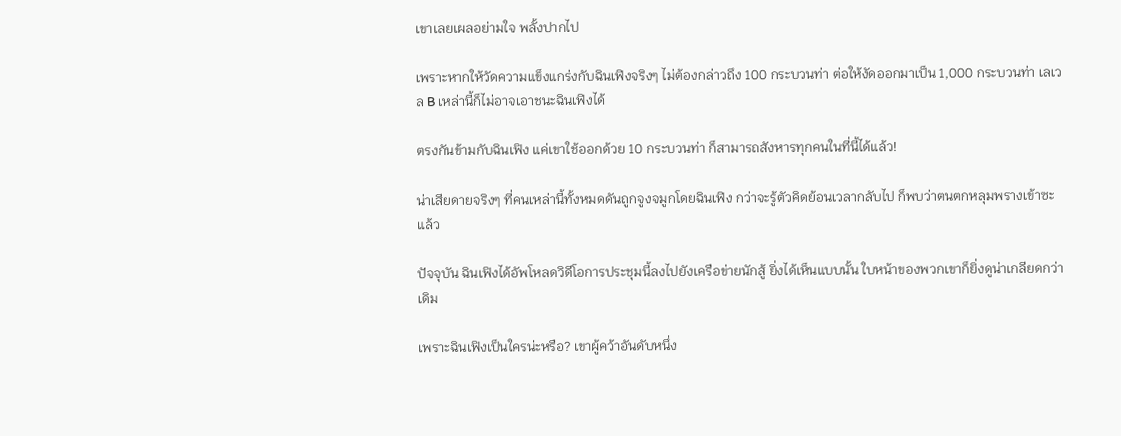เขาเลยเผลอย่ามใจ พลั้งปากไป

เพราะหากให้วัดความแข็งแกร่งกับฉินเฟิงจริงๆ ไม่ต้องกล่าวถึง 100 กระบวนท่า ต่อให้งัดออกมาเป็น 1,000 กระบวนท่า เลเวล B เหล่านี้ก็ไม่อาจเอาชนะฉินเฟิงได้

ตรงกันข้ามกับฉินเฟิง แค่เขาใช้ออกด้วย 10 กระบวนท่า ก็สามารถสังหารทุกคนในที่นี้ได้แล้ว!

น่าเสียดายจริงๆ ที่คนเหล่านี้ทั้งหมดดันถูกจูงจมูกโดยฉินเฟิง กว่าจะรู้ตัวคิดย้อนเวลากลับไป ก็พบว่าตนตกหลุมพรางเข้าซะแล้ว

ปัจจุบัน ฉินเฟิงได้อัพโหลดวิดีโอการประชุมนี้ลงไปยังเครือข่ายนักสู้ ยิ่งได้เห็นแบบนั้น ใบหน้าของพวกเขาก็ยิ่งดูน่าเกลียดกว่าเดิม

เพราะฉินเฟิงเป็นใครน่ะหรือ? เขาผู้คว้าอันดับหนึ่ง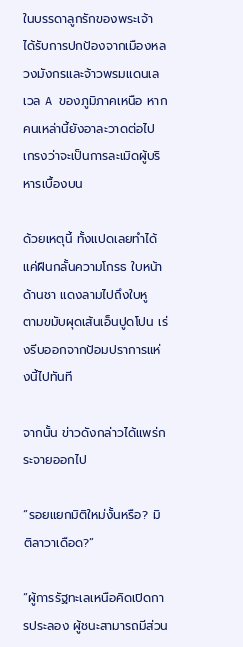ในบรรดาลูกรักของพระเจ้า ได้รับการปกป้องจากเมืองหลวงมังกรและจ้าวพรมแดนเลเวล A ของภูมิภาคเหนือ หากคนเหล่านี้ยังอาละวาดต่อไป เกรงว่าจะเป็นการละเมิดผู้บริหารเบื้องบน

ด้วยเหตุนี้ ทั้งแปดเลยทำได้แค่ฝืนกลั้นความโกรธ ใบหน้าด้านชา แดงลามไปถึงใบหู  ตามขมับผุดเส้นเอ็นปูดโปน เร่งรีบออกจากป้อมปราการแห่งนี้ไปทันที

จากนั้น ข่าวดังกล่าวได้แพร่กระจายออกไป

“รอยแยกมิติใหม่งั้นหรือ? มิติลาวาเดือด?”

“ผู้การรัฐทะเลเหนือคิดเปิดการประลอง ผู้ชนะสามารถมีส่วน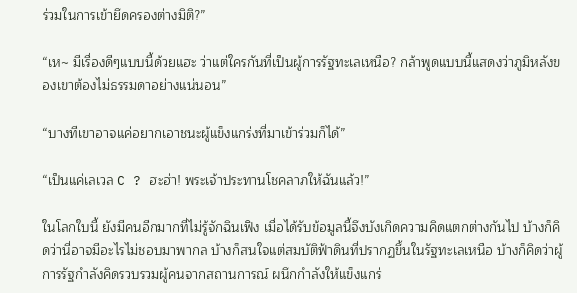ร่วมในการเข้ายึดครองต่างมิติ?”

“เห~ มีเรื่องดีๆแบบนี้ด้วยแฮะ ว่าแต่ใครกันที่เป็นผู้การรัฐทะเลเหนือ? กล้าพูดแบบนี้แสดงว่าภูมิหลังของเขาต้องไม่ธรรมดาอย่างแน่นอน”

“บางทีเขาอาจแค่อยากเอาชนะผู้แข็งแกร่งที่มาเข้าร่วมก็ได้”

“เป็นแค่เลเวล C ? ฮะฮ่า! พระเจ้าประทานโชคลาภให้ฉันแล้ว!”

ในโลกใบนี้ ยังมีคนอีกมากที่ไม่รู้จักฉินเฟิง เมื่อได้รับข้อมูลนี้จึงบังเกิดความคิดแตกต่างกันไป บ้างก็คิดว่านี่อาจมีอะไรไม่ชอบมาพากล บ้างก็สนใจแต่สมบัติฟ้าดินที่ปรากฏขึ้นในรัฐทะเลเหนือ บ้างก็คิดว่าผู้การรัฐกำลังคิดรวบรวมผู้คนจากสถานการณ์ ผนึกกำลังให้แข็งแกร่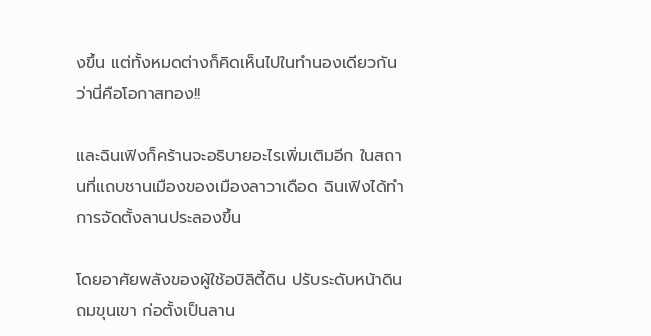งขึ้น แต่ทั้งหมดต่างก็คิดเห็นไปในทำนองเดียวกันว่านี่คือโอกาสทอง!!

และฉินเฟิงก็คร้านจะอธิบายอะไรเพิ่มเติมอีก ในสถานที่แถบชานเมืองของเมืองลาวาเดือด ฉินเฟิงได้ทำการจัดตั้งลานประลองขึ้น

โดยอาศัยพลังของผู้ใช้อบิลิตี้ดิน ปรับระดับหน้าดิน ถมขุนเขา ก่อตั้งเป็นลาน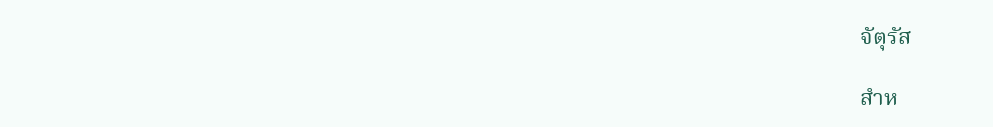จัตุรัส

สำห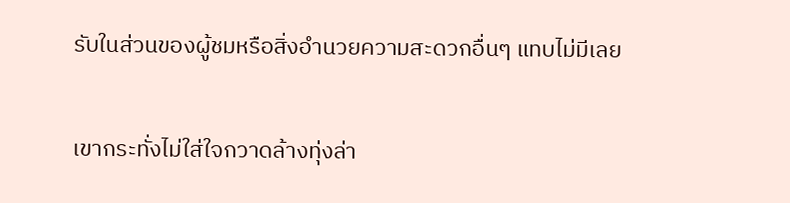รับในส่วนของผู้ชมหรือสิ่งอำนวยความสะดวกอื่นๆ แทบไม่มีเลย

เขากระทั่งไม่ใส่ใจกวาดล้างทุ่งล่า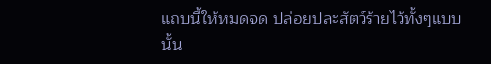แถบนี้ให้หมดจด ปล่อยปละสัตว์ร้ายไว้ทั้งๆแบบนั้น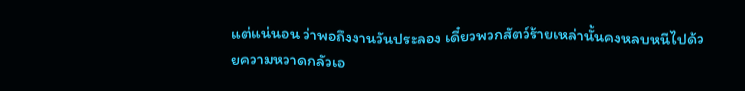แต่แน่นอน ว่าพอถึงงานวันประลอง เดี๋ยวพวกสัตว์ร้ายเหล่านั้นคงหลบหนีไปด้วยความหวาดกลัวเอ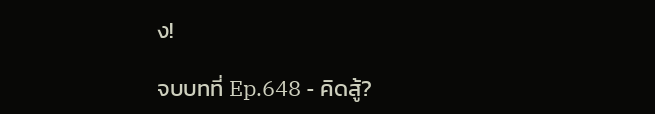ง!

จบบทที่ Ep.648 - คิดสู้?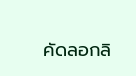คัดลอกลิ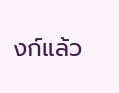งก์แล้ว